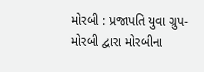મોરબી : પ્રજાપતિ યુવા ગ્રુપ- મોરબી દ્વારા મોરબીના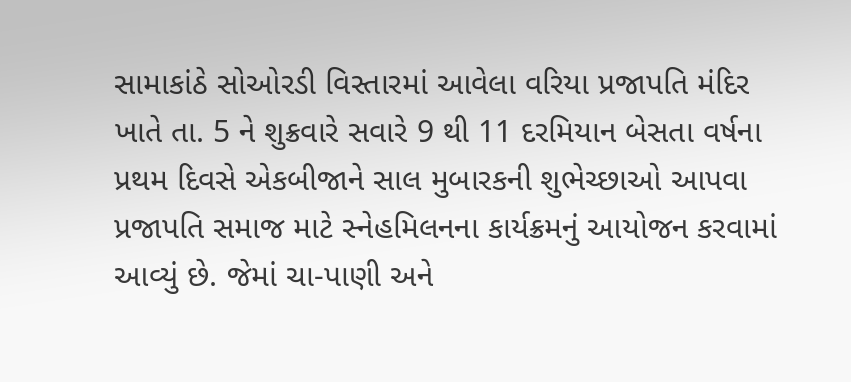સામાકાંઠે સોઓરડી વિસ્તારમાં આવેલા વરિયા પ્રજાપતિ મંદિર ખાતે તા. 5 ને શુક્રવારે સવારે 9 થી 11 દરમિયાન બેસતા વર્ષના પ્રથમ દિવસે એકબીજાને સાલ મુબારકની શુભેચ્છાઓ આપવા પ્રજાપતિ સમાજ માટે સ્નેહમિલનના કાર્યક્રમનું આયોજન કરવામાં આવ્યું છે. જેમાં ચા-પાણી અને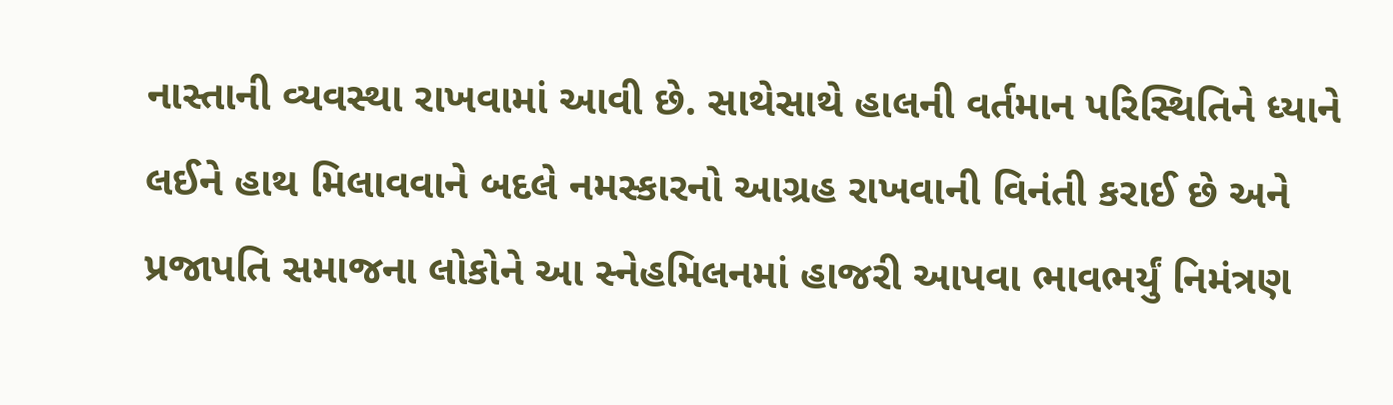નાસ્તાની વ્યવસ્થા રાખવામાં આવી છે. સાથેસાથે હાલની વર્તમાન પરિસ્થિતિને ધ્યાને લઈને હાથ મિલાવવાને બદલે નમસ્કારનો આગ્રહ રાખવાની વિનંતી કરાઈ છે અને પ્રજાપતિ સમાજના લોકોને આ સ્નેહમિલનમાં હાજરી આપવા ભાવભર્યું નિમંત્રણ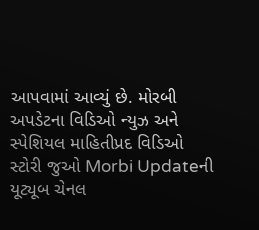આપવામાં આવ્યું છે. મોરબી અપડેટના વિડિઓ ન્યુઝ અને સ્પેશિયલ માહિતીપ્રદ વિડિઓ સ્ટોરી જુઓ Morbi Updateની યૂટ્યૂબ ચેનલ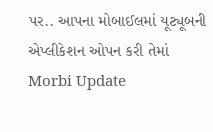પર.. આપના મોબાઈલમાં યૂટ્યૂબની એપ્લીકેશન ઓપન કરી તેમાં Morbi Update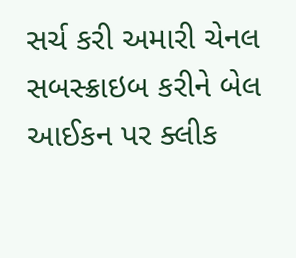સર્ચ કરી અમારી ચેનલ સબસ્ક્રાઇબ કરીને બેલ આઈકન પર ક્લીક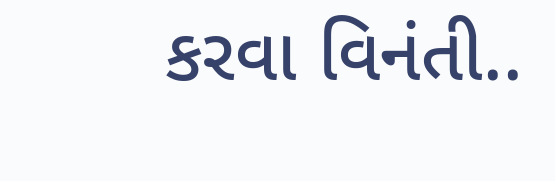કરવા વિનંતી..